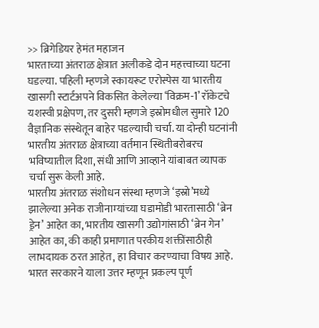>> ब्रिगेडियर हेमंत महाजन
भारताच्या अंतराळ क्षेत्रात अलीकडे दोन महत्त्वाच्या घटना घडल्या. पहिली म्हणजे स्कायरूट एरोस्पेस या भारतीय खासगी स्टार्टअपने विकसित केलेल्या ‘विक्रम-1’ रॉकेटचे यशस्वी प्रक्षेपण, तर दुसरी म्हणजे इस्रोमधील सुमारे 120 वैज्ञानिक संस्थेतून बाहेर पडल्याची चर्चा. या दोन्ही घटनांनी भारतीय अंतराळ क्षेत्राच्या वर्तमान स्थितीबरोबरच भविष्यातील दिशा, संधी आणि आव्हाने यांबाबत व्यापक चर्चा सुरू केली आहे.
भारतीय अंतराळ संशोधन संस्था म्हणजे ‘इस्रो’मध्ये झालेल्या अनेक राजीनाम्यांच्या घडामोडी भारतासाठी ‘ब्रेन ड्रेन’ आहेत का, भारतीय खासगी उद्योगांसाठी ‘ब्रेन गेन’ आहेत का, की काही प्रमाणात परकीय शक्तींसाठीही लाभदायक ठरत आहेत, हा विचार करण्याचा विषय आहे.
भारत सरकारने याला उत्तर म्हणून प्रकल्प पूर्ण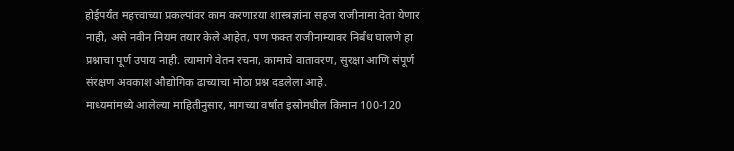होईपर्यंत महत्त्वाच्या प्रकल्पांवर काम करणाऱया शास्त्रज्ञांना सहज राजीनामा देता येणार नाही, असे नवीन नियम तयार केले आहेत, पण फक्त राजीनाम्यावर निर्बंध घालणे हा प्रश्नाचा पूर्ण उपाय नाही. त्यामागे वेतन रचना, कामाचे वातावरण, सुरक्षा आणि संपूर्ण संरक्षण अवकाश औद्योगिक ढाच्याचा मोठा प्रश्न दडलेला आहे.
माध्यमांमध्ये आलेल्या माहितीनुसार, मागच्या वर्षांत इस्रोमधील किमान 100-120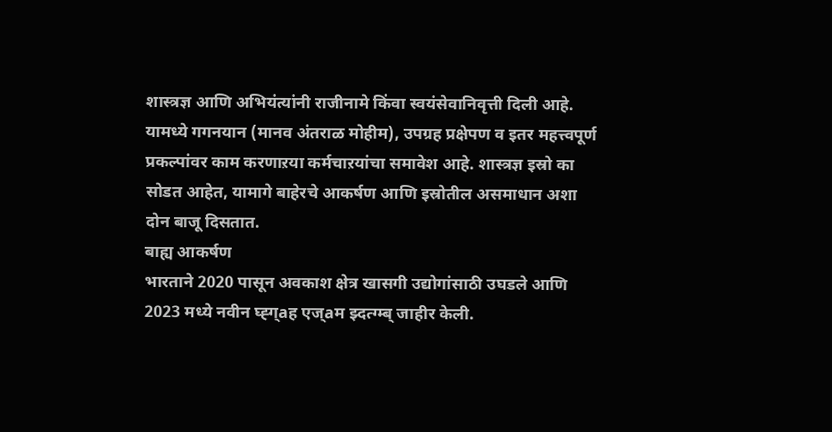शास्त्रज्ञ आणि अभियंत्यांनी राजीनामे किंवा स्वयंसेवानिवृत्ती दिली आहे. यामध्ये गगनयान (मानव अंतराळ मोहीम), उपग्रह प्रक्षेपण व इतर महत्त्वपूर्ण प्रकल्पांवर काम करणाऱया कर्मचाऱयांचा समावेश आहे. शास्त्रज्ञ इस्रो का सोडत आहेत, यामागे बाहेरचे आकर्षण आणि इस्रोतील असमाधान अशा दोन बाजू दिसतात.
बाह्य आकर्षण
भारताने 2020 पासून अवकाश क्षेत्र खासगी उद्योगांसाठी उघडले आणि 2023 मध्ये नवीन घ्ह्ग्aह एज्aम झ्दत्ग्म्ब् जाहीर केली.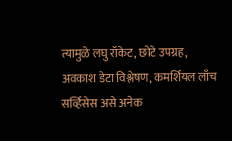त्यामुळे लघु रॉकेट, छोटे उपग्रह, अवकाश डेटा विश्लेषण, कमर्शियल लाँच सर्व्हिसेस असे अनेक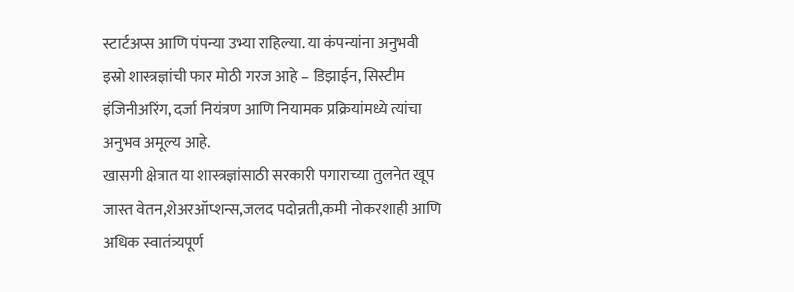स्टार्टअप्स आणि पंपन्या उभ्या राहिल्या. या कंपन्यांना अनुभवी इस्रो शास्त्रज्ञांची फार मोठी गरज आहे – डिझाईन, सिस्टीम इंजिनीअरिंग, दर्जा नियंत्रण आणि नियामक प्रक्रियांमध्ये त्यांचा अनुभव अमूल्य आहे.
खासगी क्षेत्रात या शास्त्रज्ञांसाठी सरकारी पगाराच्या तुलनेत खूप जास्त वेतन,शेअरऑप्शन्स,जलद पदोन्नती,कमी नोकरशाही आणि अधिक स्वातंत्र्यपूर्ण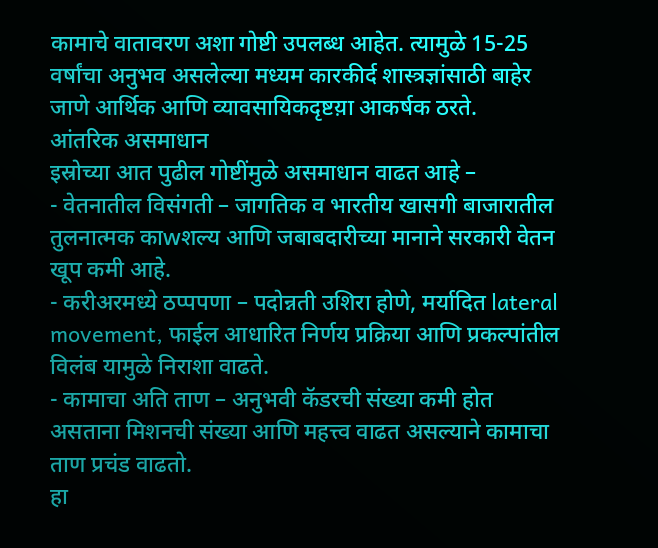कामाचे वातावरण अशा गोष्टी उपलब्ध आहेत. त्यामुळे 15-25 वर्षांचा अनुभव असलेल्या मध्यम कारकीर्द शास्त्रज्ञांसाठी बाहेर जाणे आर्थिक आणि व्यावसायिकदृष्टय़ा आकर्षक ठरते.
आंतरिक असमाधान
इस्रोच्या आत पुढील गोष्टींमुळे असमाधान वाढत आहे –
- वेतनातील विसंगती – जागतिक व भारतीय खासगी बाजारातील तुलनात्मक काwशल्य आणि जबाबदारीच्या मानाने सरकारी वेतन खूप कमी आहे.
- करीअरमध्ये ठप्पपणा – पदोन्नती उशिरा होणे, मर्यादित lateral movement, फाईल आधारित निर्णय प्रक्रिया आणि प्रकल्पांतील विलंब यामुळे निराशा वाढते.
- कामाचा अति ताण – अनुभवी कॅडरची संख्या कमी होत असताना मिशनची संख्या आणि महत्त्व वाढत असल्याने कामाचा ताण प्रचंड वाढतो.
हा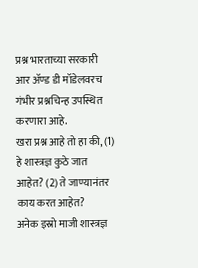प्रश्न भारताच्या सरकारी आर ॲण्ड डी मॉडेलवरच गंभीर प्रश्नचिन्ह उपस्थित करणारा आहे.
खरा प्रश्न आहे तो हा की, (1) हे शास्त्रज्ञ कुठे जात आहेत? (2) ते जाण्यानंतर काय करत आहेत?
अनेक इस्रो माजी शास्त्रज्ञ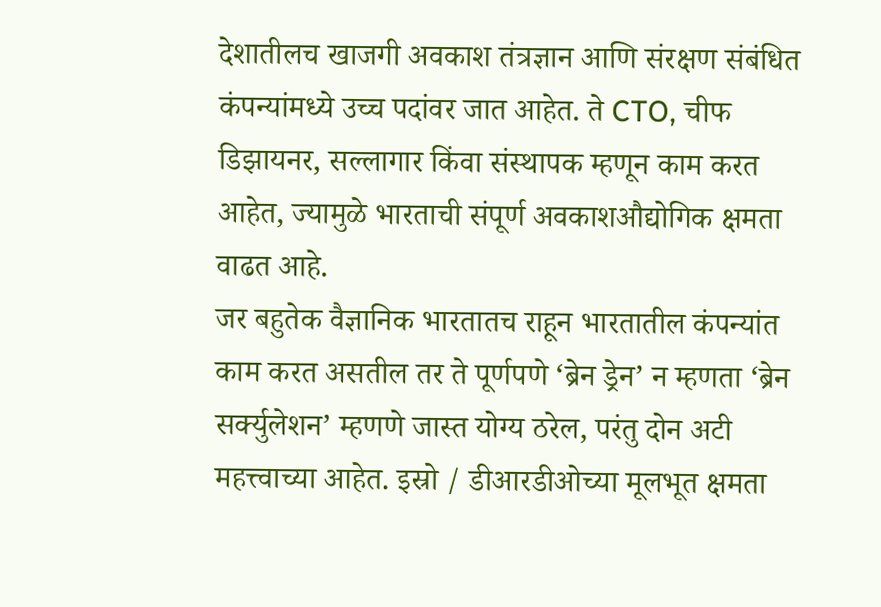देशातीलच खाजगी अवकाश तंत्रज्ञान आणि संरक्षण संबंधित कंपन्यांमध्ये उच्च पदांवर जात आहेत. ते CTO, चीफ डिझायनर, सल्लागार किंवा संस्थापक म्हणून काम करत आहेत, ज्यामुळे भारताची संपूर्ण अवकाशऔद्योगिक क्षमता वाढत आहे.
जर बहुतेक वैज्ञानिक भारतातच राहून भारतातील कंपन्यांत काम करत असतील तर ते पूर्णपणे ‘ब्रेन ड्रेन’ न म्हणता ‘ब्रेन सर्क्युलेशन’ म्हणणे जास्त योग्य ठरेल, परंतु दोन अटी महत्त्वाच्या आहेत. इस्रो / डीआरडीओच्या मूलभूत क्षमता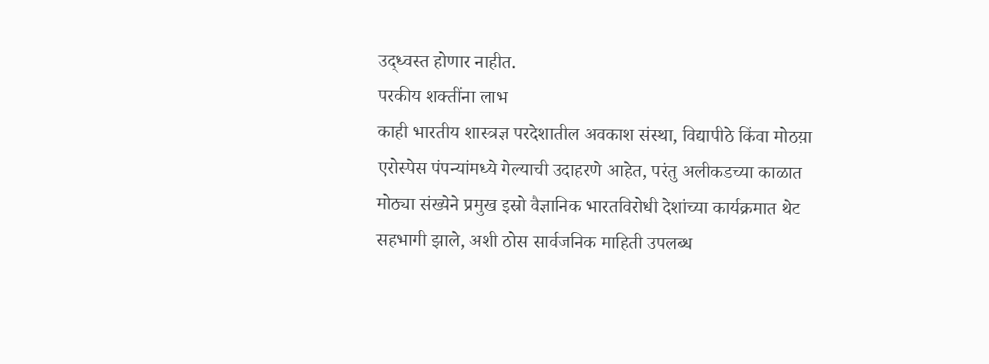उद्ध्वस्त होणार नाहीत.
परकीय शक्तींना लाभ
काही भारतीय शास्त्रज्ञ परदेशातील अवकाश संस्था, विद्यापीठे किंवा मोठय़ा एरोस्पेस पंपन्यांमध्ये गेल्याची उदाहरणे आहेत, परंतु अलीकडच्या काळात मोठ्या संख्येने प्रमुख इस्रो वैज्ञानिक भारतविरोधी देशांच्या कार्यक्रमात थेट सहभागी झाले, अशी ठोस सार्वजनिक माहिती उपलब्ध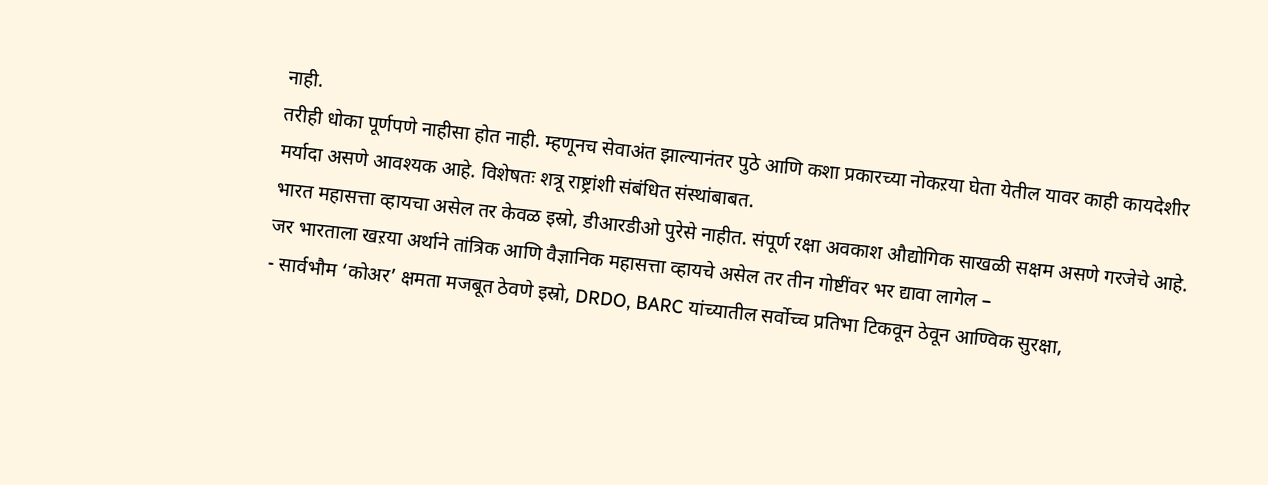नाही.
तरीही धोका पूर्णपणे नाहीसा होत नाही. म्हणूनच सेवाअंत झाल्यानंतर पुठे आणि कशा प्रकारच्या नोकऱया घेता येतील यावर काही कायदेशीर मर्यादा असणे आवश्यक आहे. विशेषतः शत्रू राष्ट्रांशी संबंधित संस्थांबाबत.
भारत महासत्ता व्हायचा असेल तर केवळ इस्रो, डीआरडीओ पुरेसे नाहीत. संपूर्ण रक्षा अवकाश औद्योगिक साखळी सक्षम असणे गरजेचे आहे.
जर भारताला खऱया अर्थाने तांत्रिक आणि वैज्ञानिक महासत्ता व्हायचे असेल तर तीन गोष्टींवर भर द्यावा लागेल –
- सार्वभौम ‘कोअर’ क्षमता मजबूत ठेवणे इस्रो, DRDO, BARC यांच्यातील सर्वोच्च प्रतिभा टिकवून ठेवून आण्विक सुरक्षा,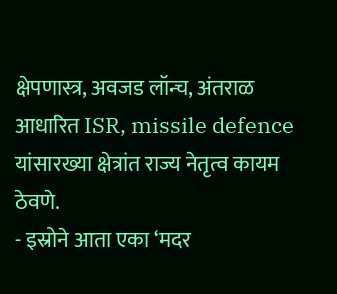क्षेपणास्त्र, अवजड लॉन्च, अंतराळ आधारित ISR, missile defence यांसारख्या क्षेत्रांत राज्य नेतृत्व कायम ठेवणे.
- इस्रोने आता एका ‘मदर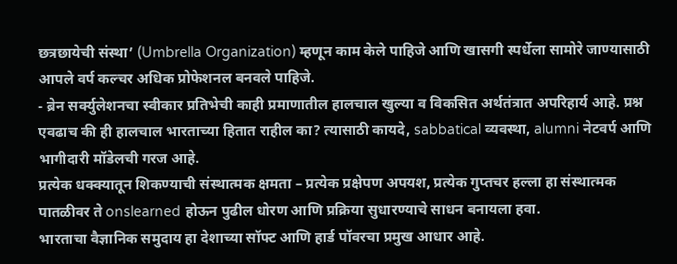छत्रछायेची संस्था’ (Umbrella Organization) म्हणून काम केले पाहिजे आणि खासगी स्पर्धेला सामोरे जाण्यासाठी आपले वर्प कल्चर अधिक प्रोफेशनल बनवले पाहिजे.
- ब्रेन सर्क्युलेशनचा स्वीकार प्रतिभेची काही प्रमाणातील हालचाल खुल्या व विकसित अर्थतंत्रात अपरिहार्य आहे. प्रश्न एवढाच की ही हालचाल भारताच्या हितात राहील का? त्यासाठी कायदे, sabbatical व्यवस्था, alumni नेटवर्प आणि भागीदारी मॉडेलची गरज आहे.
प्रत्येक धक्क्यातून शिकण्याची संस्थात्मक क्षमता – प्रत्येक प्रक्षेपण अपयश, प्रत्येक गुप्तचर हल्ला हा संस्थात्मक पातळीवर ते onslearned होऊन पुढील धोरण आणि प्रक्रिया सुधारण्याचे साधन बनायला हवा.
भारताचा वैज्ञानिक समुदाय हा देशाच्या सॉफ्ट आणि हार्ड पॉवरचा प्रमुख आधार आहे.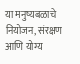या मनुष्यबळाचे नियोजन, संरक्षण आणि योग्य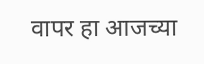वापर हा आजच्या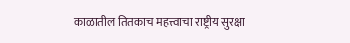काळातील तितकाच महत्त्वाचा राष्ट्रीय सुरक्षा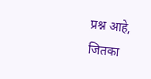प्रश्न आहे, जितका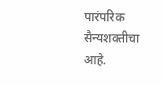पारंपरिक सैन्यशक्तीचा आहे.